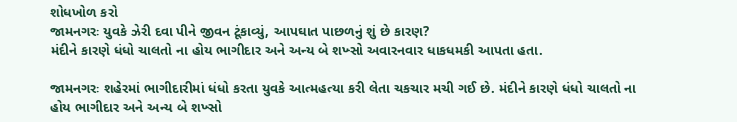શોધખોળ કરો
જામનગરઃ યુવકે ઝેરી દવા પીને જીવન ટૂંકાવ્યું, આપઘાત પાછળનું શું છે કારણ?
મંદીને કારણે ધંધો ચાલતો ના હોય ભાગીદાર અને અન્ય બે શખ્સો અવારનવાર ધાકધમકી આપતા હતા.

જામનગરઃ શહેરમાં ભાગીદારીમાં ધંધો કરતા યુવકે આત્મહત્યા કરી લેતા ચકચાર મચી ગઈ છે. મંદીને કારણે ધંધો ચાલતો ના હોય ભાગીદાર અને અન્ય બે શખ્સો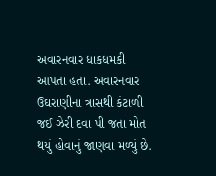અવારનવાર ધાકધમકી આપતા હતા. અવારનવાર ઉઘરાણીના ત્રાસથી કંટાળી જઈ ઝેરી દવા પી જતા મોત થયું હોવાનું જાણવા મળ્યું છે.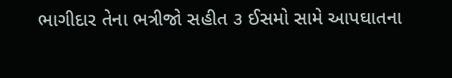ભાગીદાર તેના ભત્રીજો સહીત ૩ ઈસમો સામે આપઘાતના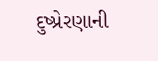દુષ્પ્રેરણાની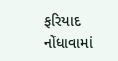ફરિયાદ નોંધાવામાં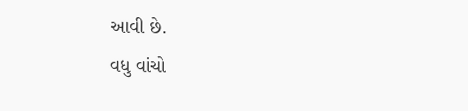આવી છે.
વધુ વાંચો